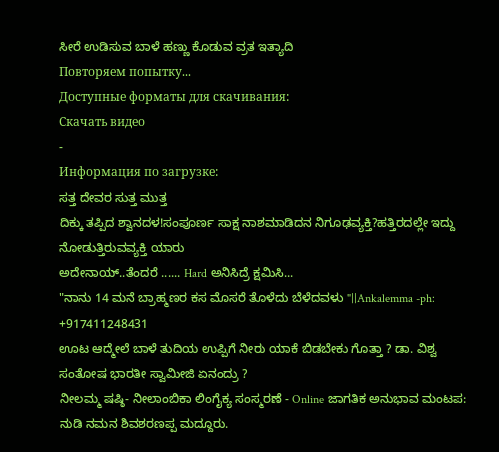ಸೀರೆ ಉಡಿಸುವ ಬಾಳೆ ಹಣ್ಣು ಕೊಡುವ ವ್ರತ ಇತ್ಯಾದಿ
Повторяем попытку...
Доступные форматы для скачивания:
Скачать видео
-
Информация по загрузке:
ಸತ್ತ ದೇವರ ಸುತ್ತ ಮುತ್ತ
ದಿಕ್ಕು ತಪ್ಪಿದ ಶ್ವಾನದಳ!ಸಂಪೂರ್ಣ ಸಾಕ್ಷ ನಾಶಮಾಡಿದನ ನಿಗೂಢವ್ಯಕ್ತಿ?ಹತ್ತಿರದಲ್ಲೇ ಇದ್ದು ನೋಡುತ್ತಿರುವವ್ಯಕ್ತಿ ಯಾರು
ಅದೇನಾಯ್..ತೆಂದರೆ ...... Hard ಅನಿಸಿದ್ರೆ ಕ್ಷಮಿಸಿ...
"ನಾನು 14 ಮನೆ ಬ್ರಾಹ್ಮಣರ ಕಸ ಮೊಸರೆ ತೊಳೆದು ಬೆಳೆದವಳು "||Ankalemma -ph: +917411248431
ಊಟ ಆದ್ಮೇಲೆ ಬಾಳೆ ತುದಿಯ ಉಪ್ಪಿಗೆ ನೀರು ಯಾಕೆ ಬಿಡಬೇಕು ಗೊತ್ತಾ ? ಡಾ. ವಿಶ್ವ ಸಂತೋಷ ಭಾರತೀ ಸ್ವಾಮೀಜಿ ಏನಂದ್ರು ?
ನೀಲಮ್ಮ ಷಷ್ಠಿ- ನೀಲಾಂಬಿಕಾ ಲಿಂಗೈಕ್ಯ ಸಂಸ್ಮರಣೆ - Online ಜಾಗತಿಕ ಅನುಭಾವ ಮಂಟಪ: ನುಡಿ ನಮನ ಶಿವಶರಣಪ್ಪ ಮದ್ದೂರು.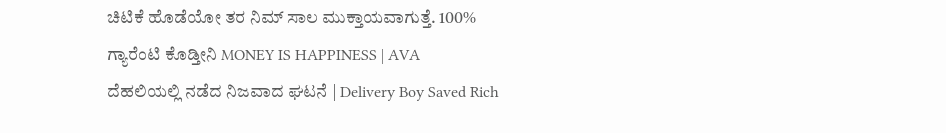ಚಿಟಿಕೆ ಹೊಡೆಯೋ ತರ ನಿಮ್ ಸಾಲ ಮುಕ್ತಾಯವಾಗುತ್ತೆ. 100% ಗ್ಯಾರೆಂಟಿ ಕೊಡ್ತೀನಿ MONEY IS HAPPINESS | AVA
ದೆಹಲಿಯಲ್ಲಿ ನಡೆದ ನಿಜವಾದ ಘಟನೆ | Delivery Boy Saved Rich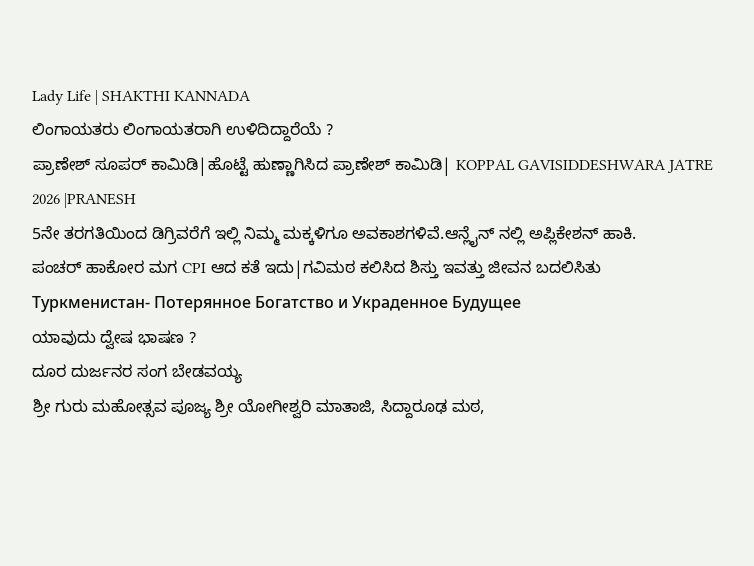Lady Life | SHAKTHI KANNADA
ಲಿಂಗಾಯತರು ಲಿಂಗಾಯತರಾಗಿ ಉಳಿದಿದ್ದಾರೆಯೆ ?
ಪ್ರಾಣೇಶ್ ಸೂಪರ್ ಕಾಮಿಡಿ|ಹೊಟ್ಟೆ ಹುಣ್ಣಾಗಿಸಿದ ಪ್ರಾಣೇಶ್ ಕಾಮಿಡಿ| KOPPAL GAVISIDDESHWARA JATRE 2026 |PRANESH
5ನೇ ತರಗತಿಯಿಂದ ಡಿಗ್ರಿವರೆಗೆ ಇಲ್ಲಿ ನಿಮ್ಮ ಮಕ್ಕಳಿಗೂ ಅವಕಾಶಗಳಿವೆ.ಆನ್ಲೈನ್ ನಲ್ಲಿ ಅಪ್ಲಿಕೇಶನ್ ಹಾಕಿ.
ಪಂಚರ್ ಹಾಕೋರ ಮಗ CPI ಆದ ಕತೆ ಇದು|ಗವಿಮಠ ಕಲಿಸಿದ ಶಿಸ್ತು ಇವತ್ತು ಜೀವನ ಬದಲಿಸಿತು
Туркменистан- Потерянное Богатство и Украденное Будущее
ಯಾವುದು ದ್ವೇಷ ಭಾಷಣ ?
ದೂರ ದುರ್ಜನರ ಸಂಗ ಬೇಡವಯ್ಯ
ಶ್ರೀ ಗುರು ಮಹೋತ್ಸವ ಪೂಜ್ಯ ಶ್ರೀ ಯೋಗೀಶ್ವರಿ ಮಾತಾಜಿ, ಸಿದ್ದಾರೂಢ ಮಠ,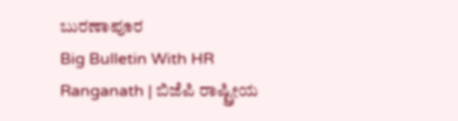ಬುರಣಾಪೂರ
Big Bulletin With HR Ranganath | ಬಿಜೆಪಿ ರಾಷ್ಟ್ರೀಯ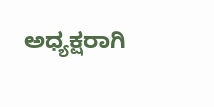ಅಧ್ಯಕ್ಷರಾಗಿ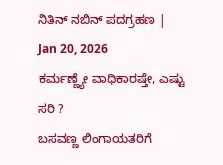ನಿತಿನ್ ನಬಿನ್ ಪದಗ್ರಹಣ | Jan 20, 2026
ಕರ್ಮಣ್ಣ್ಯೇ ವಾಧಿಕಾರಷ್ತೇ, ಎಷ್ಟು ಸರಿ ?
ಬಸವಣ್ಣ ಲಿಂಗಾಯತರಿಗೆ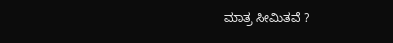ಮಾತ್ರ ಸೀಮಿತವೆ ?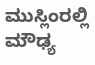ಮುಸ್ಲಿಂರಲ್ಲಿ ಮೌಢ್ಯ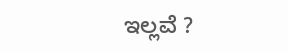ಇಲ್ಲವೆ ?